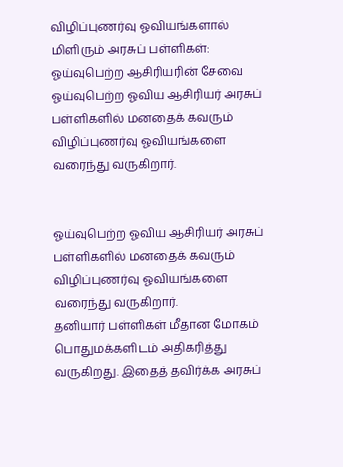விழிப்புணர்வு ஓவியங்களால் மிளிரும் அரசுப் பள்ளிகள்: ஓய்வுபெற்ற ஆசிரியரின் சேவை
ஓய்வுபெற்ற ஓவிய ஆசிரியர் அரசுப் பள்ளிகளில் மனதைக் கவரும் விழிப்புணர்வு ஓவியங்களை வரைந்து வருகிறார்.


ஓய்வுபெற்ற ஓவிய ஆசிரியர் அரசுப் பள்ளிகளில் மனதைக் கவரும் விழிப்புணர்வு ஓவியங்களை வரைந்து வருகிறார்.
தனியார் பள்ளிகள் மீதான மோகம் பொதுமக்களிடம் அதிகரித்து வருகிறது. இதைத் தவிர்க்க அரசுப்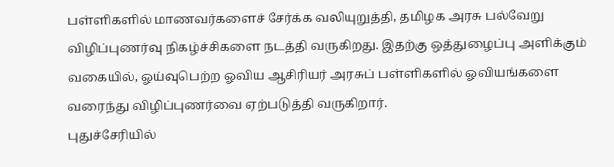பள்ளிகளில் மாணவர்களைச் சேர்க்க வலியுறுத்தி, தமிழக அரசு பல்வேறு விழிப்புணர்வு நிகழ்ச்சிகளை நடத்தி வருகிறது. இதற்கு ஒத்துழைப்பு அளிக்கும் வகையில், ஓய்வுபெற்ற ஓவிய ஆசிரியர் அரசுப் பள்ளிகளில் ஓவியங்களை வரைந்து விழிப்புணர்வை ஏற்படுத்தி வருகிறார்.
புதுச்சேரியில்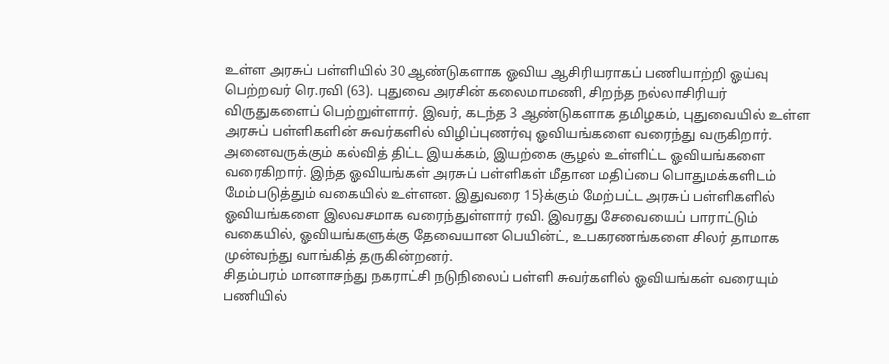உள்ள அரசுப் பள்ளியில் 30 ஆண்டுகளாக ஓவிய ஆசிரியராகப் பணியாற்றி ஓய்வு பெற்றவர் ரெ.ரவி (63). புதுவை அரசின் கலைமாமணி, சிறந்த நல்லாசிரியர் விருதுகளைப் பெற்றுள்ளார். இவர், கடந்த 3 ஆண்டுகளாக தமிழகம், புதுவையில் உள்ள அரசுப் பள்ளிகளின் சுவர்களில் விழிப்புணர்வு ஓவியங்களை வரைந்து வருகிறார். அனைவருக்கும் கல்வித் திட்ட இயக்கம், இயற்கை சூழல் உள்ளிட்ட ஓவியங்களை வரைகிறார். இந்த ஓவியங்கள் அரசுப் பள்ளிகள் மீதான மதிப்பை பொதுமக்களிடம் மேம்படுத்தும் வகையில் உள்ளன. இதுவரை 15}க்கும் மேற்பட்ட அரசுப் பள்ளிகளில் ஓவியங்களை இலவசமாக வரைந்துள்ளார் ரவி. இவரது சேவையைப் பாராட்டும் வகையில், ஓவியங்களுக்கு தேவையான பெயின்ட், உபகரணங்களை சிலர் தாமாக முன்வந்து வாங்கித் தருகின்றனர்.
சிதம்பரம் மானாசந்து நகராட்சி நடுநிலைப் பள்ளி சுவர்களில் ஓவியங்கள் வரையும் பணியில்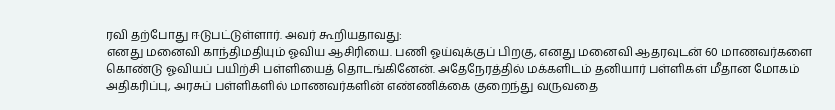ரவி தற்போது ஈடுபட்டுள்ளார். அவர் கூறியதாவது:
எனது மனைவி காந்திமதியும் ஓவிய ஆசிரியை. பணி ஓய்வுக்குப் பிறகு, எனது மனைவி ஆதரவுடன் 60 மாணவர்களை கொண்டு ஓவியப் பயிற்சி பள்ளியைத் தொடங்கினேன். அதேநேரத்தில் மக்களிடம் தனியார் பள்ளிகள் மீதான மோகம் அதிகரிப்பு, அரசுப் பள்ளிகளில் மாணவர்களின் எண்ணிக்கை குறைந்து வருவதை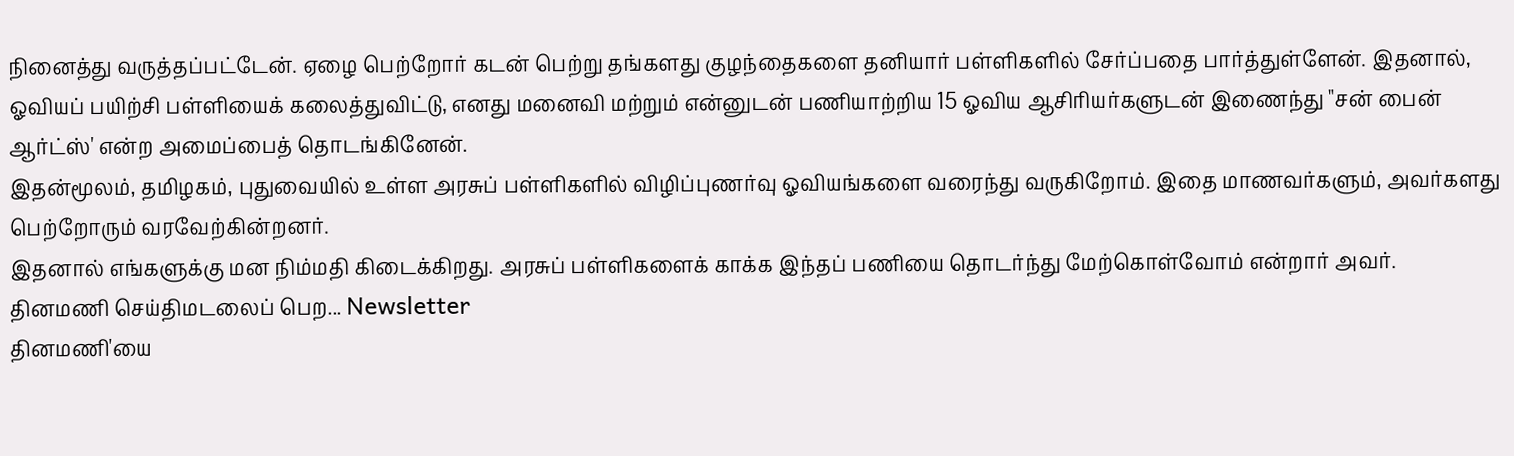நினைத்து வருத்தப்பட்டேன். ஏழை பெற்றோர் கடன் பெற்று தங்களது குழந்தைகளை தனியார் பள்ளிகளில் சேர்ப்பதை பார்த்துள்ளேன். இதனால், ஓவியப் பயிற்சி பள்ளியைக் கலைத்துவிட்டு, எனது மனைவி மற்றும் என்னுடன் பணியாற்றிய 15 ஓவிய ஆசிரியர்களுடன் இணைந்து "சன் பைன் ஆர்ட்ஸ்' என்ற அமைப்பைத் தொடங்கினேன்.
இதன்மூலம், தமிழகம், புதுவையில் உள்ள அரசுப் பள்ளிகளில் விழிப்புணர்வு ஓவியங்களை வரைந்து வருகிறோம். இதை மாணவர்களும், அவர்களது பெற்றோரும் வரவேற்கின்றனர்.
இதனால் எங்களுக்கு மன நிம்மதி கிடைக்கிறது. அரசுப் பள்ளிகளைக் காக்க இந்தப் பணியை தொடர்ந்து மேற்கொள்வோம் என்றார் அவர்.
தினமணி செய்திமடலைப் பெற... Newsletter
தினமணி'யை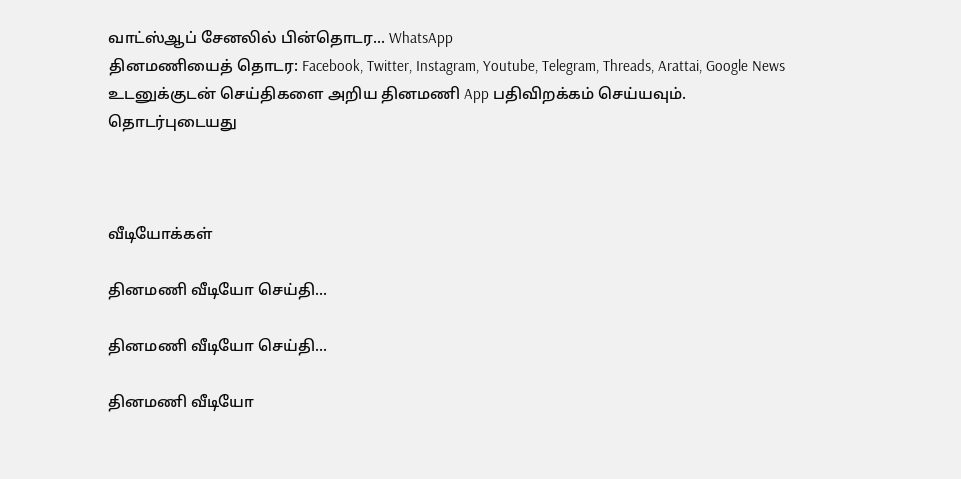வாட்ஸ்ஆப் சேனலில் பின்தொடர... WhatsApp
தினமணியைத் தொடர: Facebook, Twitter, Instagram, Youtube, Telegram, Threads, Arattai, Google News
உடனுக்குடன் செய்திகளை அறிய தினமணி App பதிவிறக்கம் செய்யவும்.
தொடர்புடையது



வீடியோக்கள்

தினமணி வீடியோ செய்தி...

தினமணி வீடியோ செய்தி...

தினமணி வீடியோ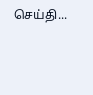செய்தி...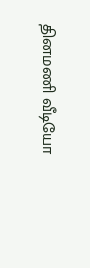தினமணி வீடியோ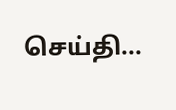செய்தி...